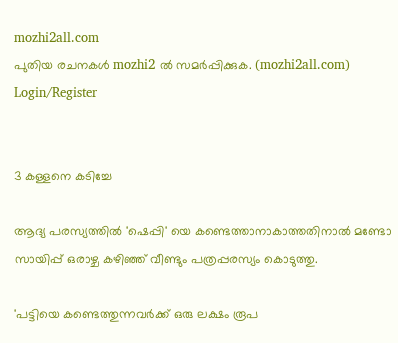mozhi2all.com
പുതിയ രചനകൾ mozhi2 ൽ സമർപ്പിക്കുക. (mozhi2all.com)
Login/Register


3 കള്ളനെ കടിച്ചേ

ആദ്യ പരസ്യത്തില്‍ 'ഷെപ്പി' യെ കണ്ടെത്താനാകാത്തതിനാല്‍ മണ്ടോ സായിപ്പ് ഒരാഴ്ച കഴിഞ്ഞ് വീണ്ടും പത്രപ്പരസ്യം കൊടുത്തു.

'പട്ടിയെ കണ്ടെത്തുന്നവര്‍ക്ക് ഒരു ലക്ഷം രൂപ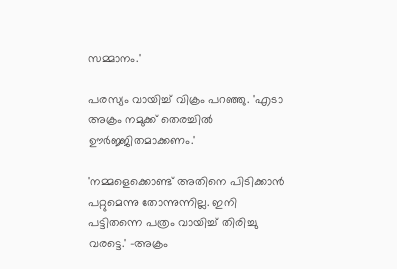സമ്മാനം.'

പരസ്യം വായിച്ച് വിക്രം പറഞ്ഞു. 'എടാ അക്രം നമുക്ക് തെരച്ചില്‍ ഊര്‍ജ്ജിതമാക്കണം.'

'നമ്മളെക്കൊണ്ട് അതിനെ പിടിക്കാന്‍ പറ്റുമെന്നു തോന്നുന്നില്ല. ഇനി പട്ടിതന്നെ പത്രം വായിച്ച് തിരിച്ചു വരട്ടെ.' -അക്രം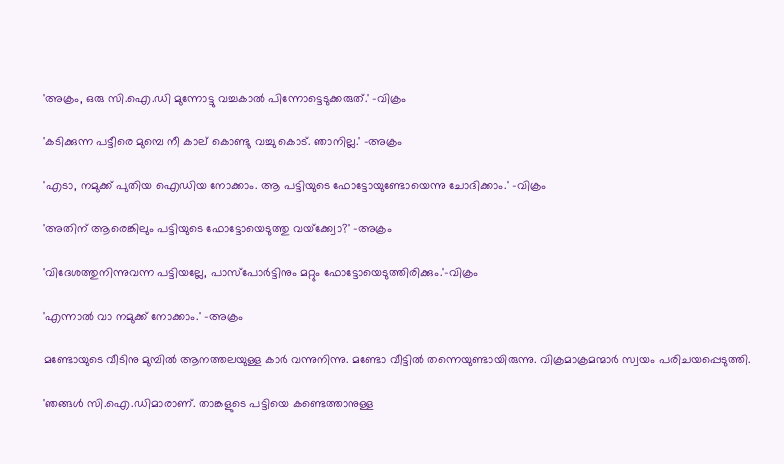'അക്രം, ഒരു സി.ഐ.ഡി മുന്നോട്ടു വച്ചകാല്‍ പിന്നോട്ടെടുക്കരുത്.' -വിക്രം

'കടിക്കുന്ന പട്ടീരെ മുമ്പെ നീ കാല് കൊണ്ടു വച്ചു കൊട്. ഞാനില്ല.' -അക്രം

'എടാ, നമുക്ക് പുതിയ ഐഡിയ നോക്കാം. ആ പട്ടിയുടെ ഫോട്ടോയുണ്ടോയെന്നു ചോദിക്കാം.' -വിക്രം

'അതിന് ആരെങ്കിലും പട്ടിയുടെ ഫോട്ടോയെടുത്തു വയ്‌ക്ക്വോ?' -അക്രം

'വിദേശത്തുനിന്നുവന്ന പട്ടിയല്ലേ, പാസ്‌പോര്‍ട്ടിനും മറ്റും ഫോട്ടോയെടുത്തിരിക്കും.'-വിക്രം

'എന്നാല്‍ വാ നമുക്ക് നോക്കാം.' -അക്രം

മണ്ടോയുടെ വീടിനു മുമ്പില്‍ ആനത്തലയുള്ള കാര്‍ വന്നുനിന്നു. മണ്ടോ വീട്ടില്‍ തന്നെയുണ്ടായിരുന്നു. വിക്രമാക്രമന്മാര്‍ സ്വയം പരിചയപ്പെടുത്തി.

'ഞങ്ങള്‍ സി.ഐ.ഡിമാരാണ്. താങ്കളുടെ പട്ടിയെ കണ്ടെത്താനുള്ള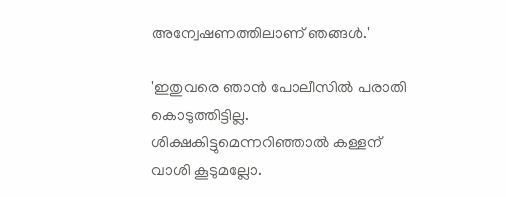അന്വേഷണത്തിലാണ് ഞങ്ങള്‍.'

'ഇതുവരെ ഞാന്‍ പോലീസില്‍ പരാതി കൊടുത്തിട്ടില്ല. ശിക്ഷകിട്ടുമെന്നറിഞ്ഞാല്‍ കള്ളന് വാശി കൂടുമല്ലോ.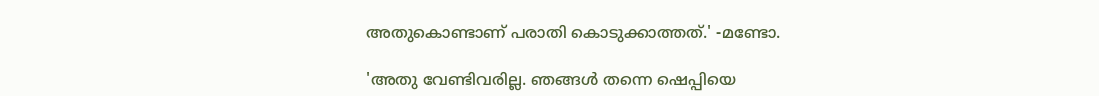അതുകൊണ്ടാണ് പരാതി കൊടുക്കാത്തത്.' -മണ്ടോ.

'അതു വേണ്ടിവരില്ല. ഞങ്ങള്‍ തന്നെ ഷെപ്പിയെ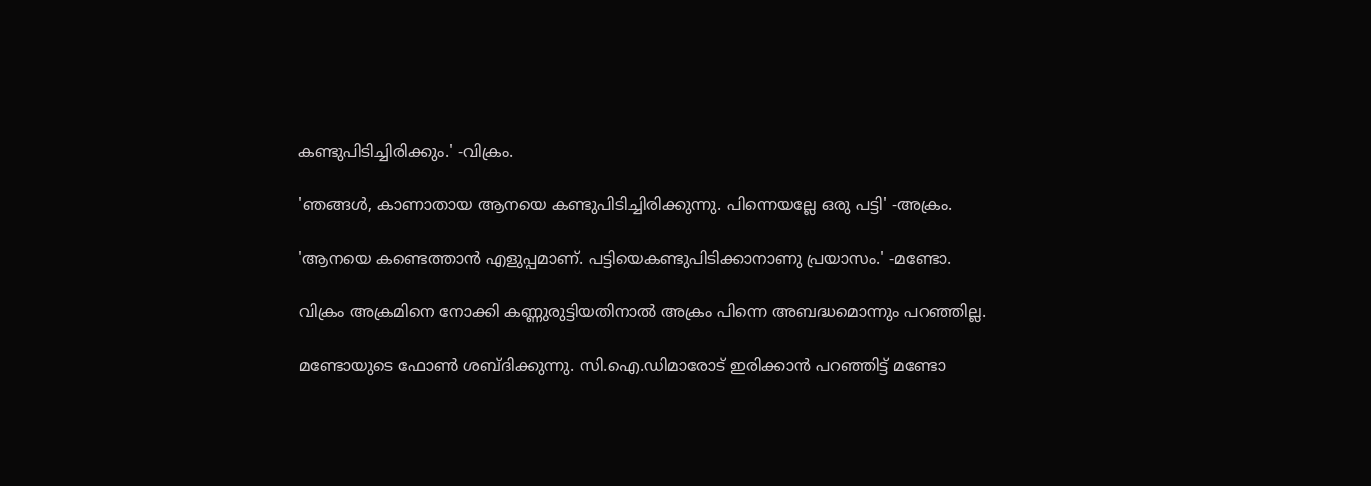കണ്ടുപിടിച്ചിരിക്കും.' -വിക്രം.

'ഞങ്ങള്‍, കാണാതായ ആനയെ കണ്ടുപിടിച്ചിരിക്കുന്നു. പിന്നെയല്ലേ ഒരു പട്ടി' -അക്രം.

'ആനയെ കണ്ടെത്താന്‍ എളുപ്പമാണ്. പട്ടിയെകണ്ടുപിടിക്കാനാണു പ്രയാസം.' -മണ്ടോ.

വിക്രം അക്രമിനെ നോക്കി കണ്ണുരുട്ടിയതിനാല്‍ അക്രം പിന്നെ അബദ്ധമൊന്നും പറഞ്ഞില്ല.

മണ്ടോയുടെ ഫോണ്‍ ശബ്ദിക്കുന്നു. സി.ഐ.ഡിമാരോട് ഇരിക്കാന്‍ പറഞ്ഞിട്ട് മണ്ടോ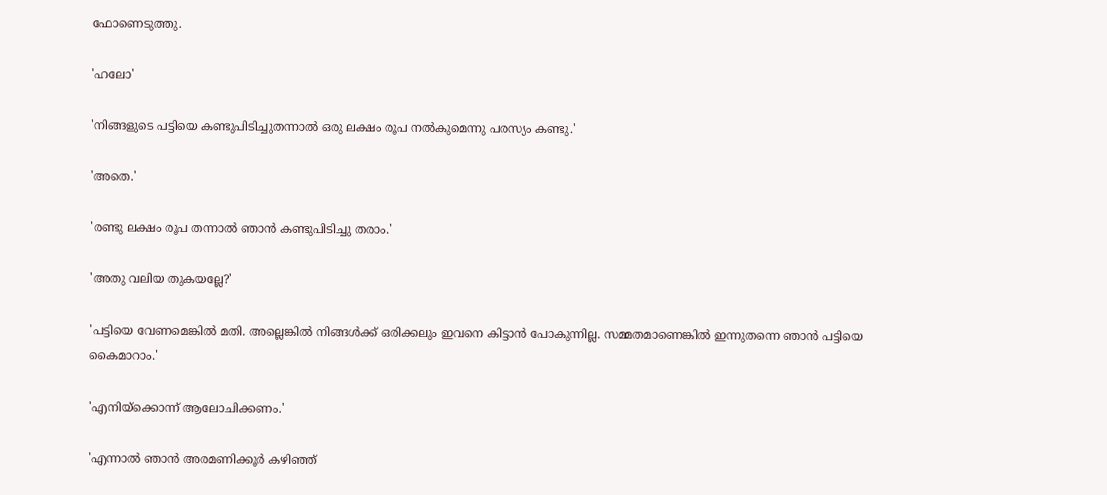ഫോണെടുത്തു.

'ഹലോ'

'നിങ്ങളുടെ പട്ടിയെ കണ്ടുപിടിച്ചുതന്നാല്‍ ഒരു ലക്ഷം രൂപ നല്‍കുമെന്നു പരസ്യം കണ്ടു.'

'അതെ.'

'രണ്ടു ലക്ഷം രൂപ തന്നാല്‍ ഞാന്‍ കണ്ടുപിടിച്ചു തരാം.'

'അതു വലിയ തുകയല്ലേ?'

'പട്ടിയെ വേണമെങ്കില്‍ മതി. അല്ലെങ്കില്‍ നിങ്ങള്‍ക്ക് ഒരിക്കലും ഇവനെ കിട്ടാന്‍ പോകുന്നില്ല. സമ്മതമാണെങ്കില്‍ ഇന്നുതന്നെ ഞാന്‍ പട്ടിയെ കൈമാറാം.'

'എനിയ്‌ക്കൊന്ന് ആലോചിക്കണം.'

'എന്നാല്‍ ഞാന്‍ അരമണിക്കൂര്‍ കഴിഞ്ഞ്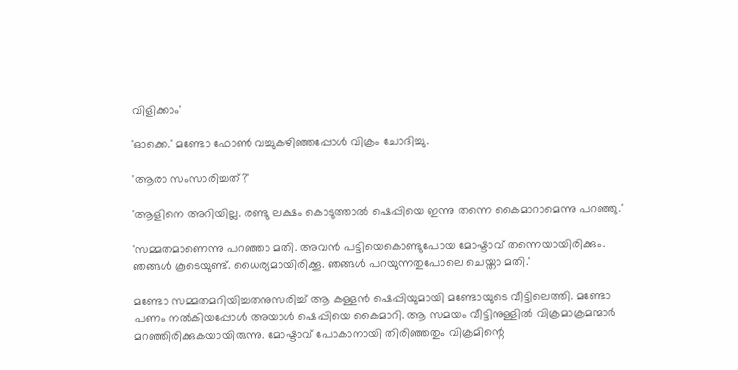വിളിക്കാം'

'ഓക്കെ.' മണ്ടോ ഫോണ്‍ വച്ചുകഴിഞ്ഞപ്പോള്‍ വിക്രം ചോദിച്ചു.

'ആരാ സംസാരിച്ചത്?'

'ആളിനെ അറിയില്ല. രണ്ടു ലക്ഷം കൊടുത്താല്‍ ഷെപ്പിയെ ഇന്നു തന്നെ കൈമാറാമെന്നു പറഞ്ഞു.'

'സമ്മതമാണെന്നു പറഞ്ഞാ മതി. അവന്‍ പട്ടിയെകൊണ്ടുപോയ മോഷ്ടാവ് തന്നെയായിരിക്കും. ഞങ്ങള്‍ കൂടെയുണ്ട്. ധൈര്യമായിരിക്കൂ. ഞങ്ങള്‍ പറയുന്നതുപോലെ ചെയ്താ മതി.'

മണ്ടോ സമ്മതമറിയിച്ചതനുസരിച്ച് ആ കള്ളന്‍ ഷെപ്പിയുമായി മണ്ടോയുടെ വീട്ടിലെത്തി. മണ്ടോ പണം നല്‍കിയപ്പോള്‍ അയാള്‍ ഷെപ്പിയെ കൈമാറി. ആ സമയം വീട്ടിനുള്ളില്‍ വിക്രമാക്രമന്മാര്‍ മറഞ്ഞിരിക്കുകയായിരുന്നു. മോഷ്ടാവ് പോകാനായി തിരിഞ്ഞതും വിക്രമിന്റെ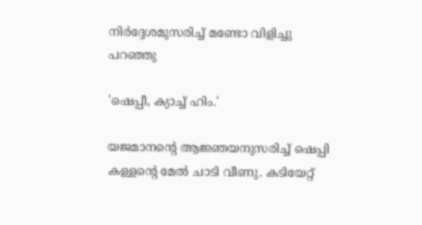നിര്‍ദ്ദേശമുസരിച്ച് മണ്ടോ വിളിച്ചു പറഞ്ഞു

'ഷെപ്പീ, ക്യാച്ച് ഹിം.'

യജമാനന്റെ ആജ്ഞയനുസരിച്ച് ഷെപ്പി കള്ളന്റെ മേല്‍ ചാടി വീണു. കടിയേറ്റ്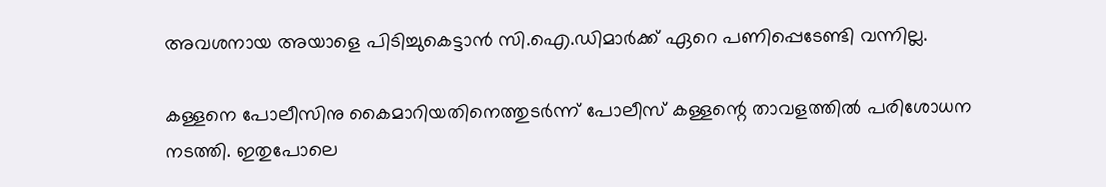അവശനായ അയാളെ പിടിച്ചുകെട്ടാന്‍ സി.ഐ.ഡിമാര്‍ക്ക് ഏറെ പണിപ്പെടേണ്ടി വന്നില്ല.

കള്ളനെ പോലീസിനു കൈമാറിയതിനെത്തുടര്‍ന്ന് പോലീസ് കള്ളന്റെ താവളത്തില്‍ പരിശോധന നടത്തി. ഇതുപോലെ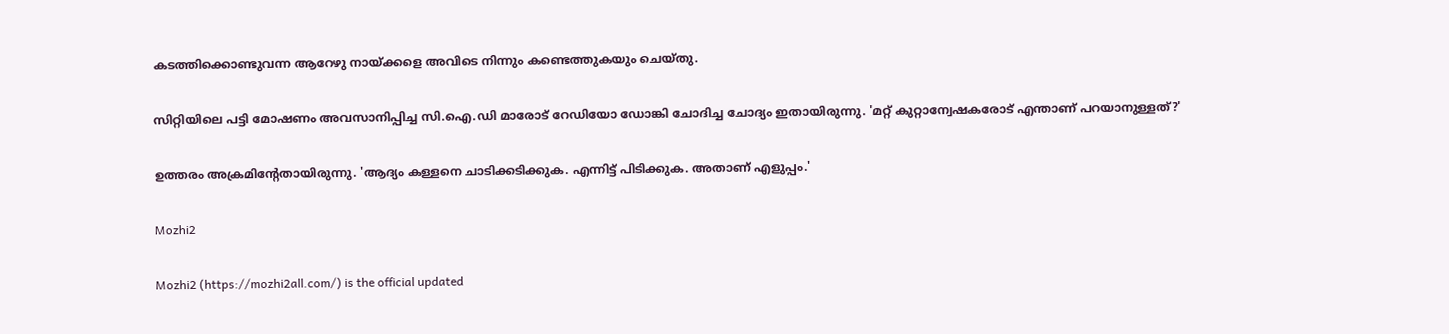കടത്തിക്കൊണ്ടുവന്ന ആറേഴു നായ്ക്കളെ അവിടെ നിന്നും കണ്ടെത്തുകയും ചെയ്തു.

സിറ്റിയിലെ പട്ടി മോഷണം അവസാനിപ്പിച്ച സി.ഐ.ഡി മാരോട് റേഡിയോ ഡോങ്കി ചോദിച്ച ചോദ്യം ഇതായിരുന്നു. 'മറ്റ് കുറ്റാന്വേഷകരോട് എന്താണ് പറയാനുള്ളത്?'

ഉത്തരം അക്രമിന്റേതായിരുന്നു. 'ആദ്യം കള്ളനെ ചാടിക്കടിക്കുക. എന്നിട്ട് പിടിക്കുക. അതാണ് എളുപ്പം.'

Mozhi2

Mozhi2 (https://mozhi2all.com/) is the official updated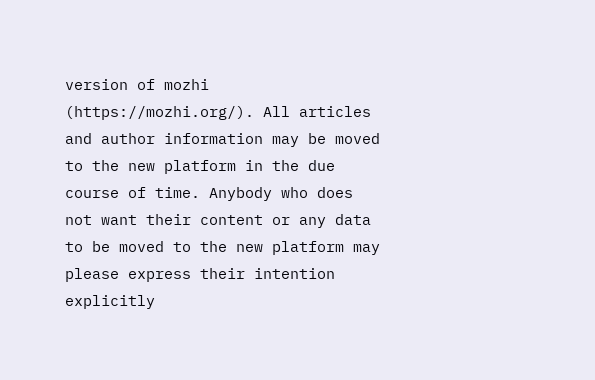version of mozhi (https://mozhi.org/). All articles and author information may be moved to the new platform in the due course of time. Anybody who does not want their content or any data to be moved to the new platform may please express their intention explicitly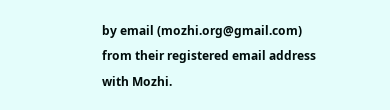by email (mozhi.org@gmail.com) from their registered email address with Mozhi.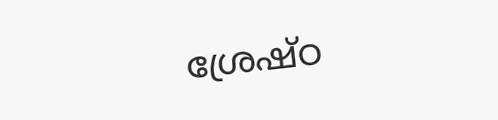ശ്രേഷ്ഠ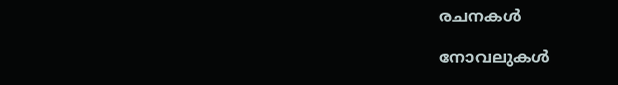രചനകൾ

നോവലുകൾ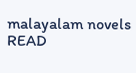malayalam novels
READ